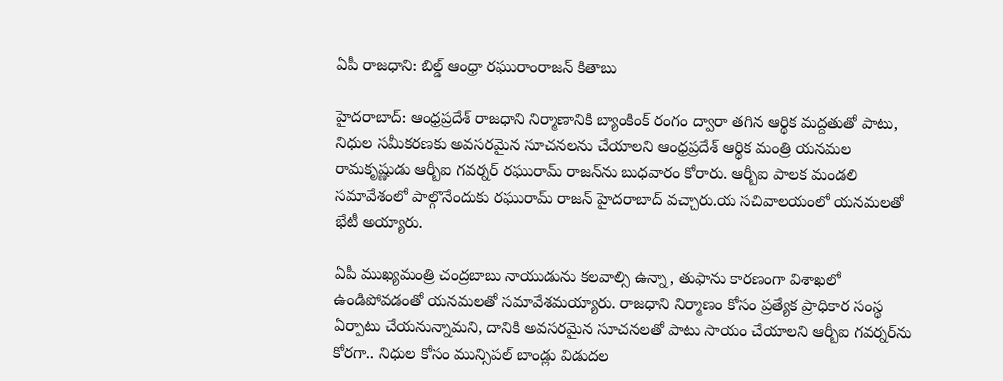ఏపీ రాజధాని: బిల్డ్ ఆంధ్రా రఘురాంరాజన్ కితాబు

హైదరాబాద్: ఆంధ్రప్రదేశ్ రాజధాని నిర్మాణానికి బ్యాంకింక్ రంగం ద్వారా తగిన ఆర్థిక మద్దతుతో పాటు, నిధుల సమీకరణకు అవసరమైన సూచనలను చేయాలని ఆంధ్రప్రదేశ్ ఆర్థిక మంత్రి యనమల రామకృష్ణుడు ఆర్బీఐ గవర్నర్ రఘురామ్ రాజన్‌ను బుధవారం కోరారు. ఆర్బీఐ పాలక మండలి సమావేశంలో పాల్గొనేందుకు రఘురామ్ రాజన్ హైదరాబాద్ వచ్చారు.య సచివాలయంలో యనమలతో భేటీ అయ్యారు.

ఏపీ ముఖ్యమంత్రి చంద్రబాబు నాయుడును కలవాల్సి ఉన్నా, తుఫాను కారణంగా విశాఖలో ఉండిపోవడంతో యనమలతో సమావేశమయ్యారు. రాజధాని నిర్మాణం కోసం ప్రత్యేక ప్రాధికార సంస్థ ఏర్పాటు చేయనున్నామని, దానికి అవసరమైన సూచనలతో పాటు సాయం చేయాలని ఆర్బీఐ గవర్నర్‌ను కోరగా.. నిధుల కోసం మున్సిపల్ బాండ్లు విడుదల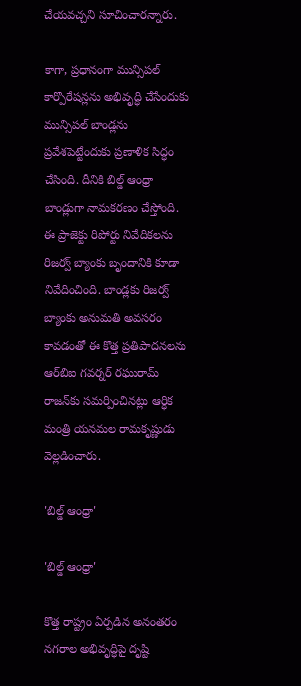చేయవచ్చని సూచించారన్నారు.

కాగా, ప్రధానంగా మున్సిపల్ కార్పొరేషన్లను అభివృద్ధి చేసేందుకు మున్సిపల్ బాండ్లను ప్రవేశపెట్టేందుకు ప్రణాళిక సిద్ధం చేసింది. దీనికి బిల్డ్ ఆంధ్రా బాండ్లుగా నామకరణం చేస్తోంది. ఈ ప్రాజెక్టు రిపోర్టు నివేదికలను రిజర్వ్ బ్యాంకు బృందానికి కూడా నివేదించింది. బాండ్లకు రిజర్వ్ బ్యాంకు అనుమతి అవసరం కావడంతో ఈ కొత్త ప్రతిపాదనలను ఆర్‌బిఐ గవర్నర్ రఘురామ్ రాజన్‌కు సమర్పించినట్లు ఆర్ధిక మంత్రి యనమల రామకృష్ణుడు వెల్లడించారు.

'బిల్డ్ ఆంధ్రా'

'బిల్డ్ ఆంధ్రా'

కొత్త రాష్ట్రం ఏర్పడిన అనంతరం నగరాల అభివృద్ధిపై దృష్టి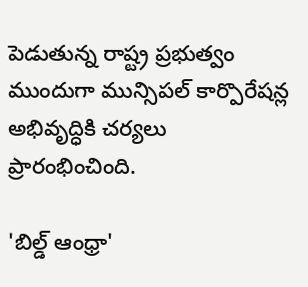పెడుతున్న రాష్ట్ర ప్రభుత్వం ముందుగా మున్సిపల్ కార్పొరేషన్ల అభివృద్ధికి చర్యలు ప్రారంభించింది.

'బిల్డ్ ఆంధ్రా'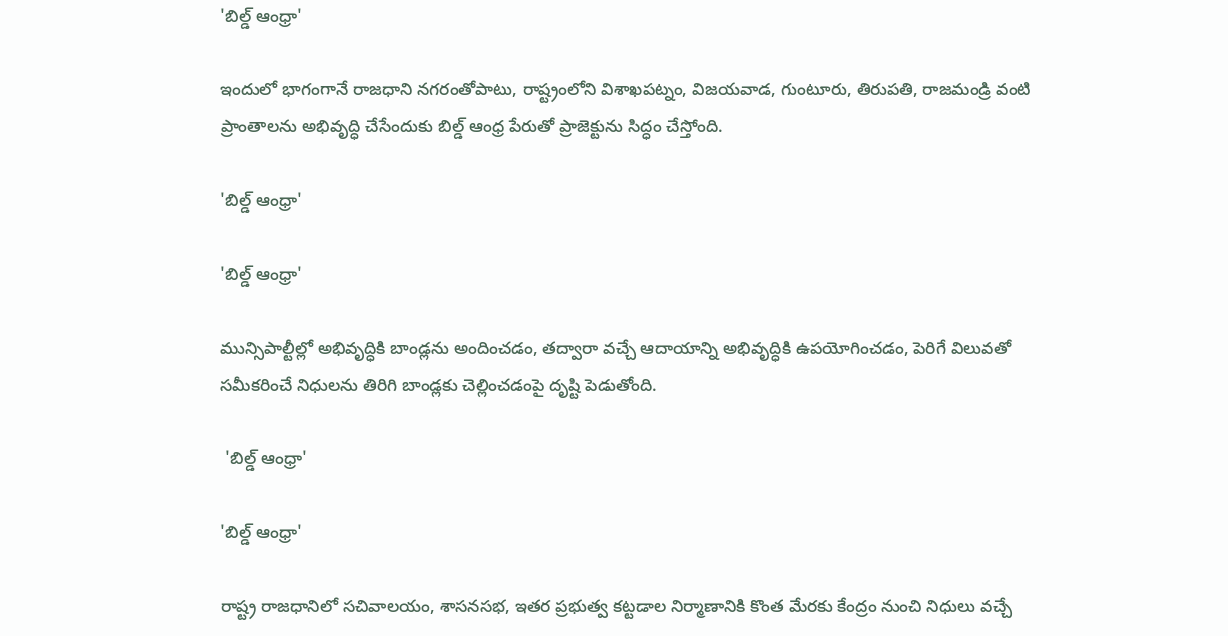'బిల్డ్ ఆంధ్రా'

ఇందులో భాగంగానే రాజధాని నగరంతోపాటు, రాష్ట్రంలోని విశాఖపట్నం, విజయవాడ, గుంటూరు, తిరుపతి, రాజమండ్రి వంటి ప్రాంతాలను అభివృద్ధి చేసేందుకు బిల్డ్ ఆంధ్ర పేరుతో ప్రాజెక్టును సిద్ధం చేస్తోంది.

'బిల్డ్ ఆంధ్రా'

'బిల్డ్ ఆంధ్రా'

మున్సిపాల్టీల్లో అభివృద్ధికి బాండ్లను అందించడం, తద్వారా వచ్చే ఆదాయాన్ని అభివృద్ధికి ఉపయోగించడం, పెరిగే విలువతో సమీకరించే నిధులను తిరిగి బాండ్లకు చెల్లించడంపై దృష్టి పెడుతోంది.

 'బిల్డ్ ఆంధ్రా'

'బిల్డ్ ఆంధ్రా'

రాష్ట్ర రాజధానిలో సచివాలయం, శాసనసభ, ఇతర ప్రభుత్వ కట్టడాల నిర్మాణానికి కొంత మేరకు కేంద్రం నుంచి నిధులు వచ్చే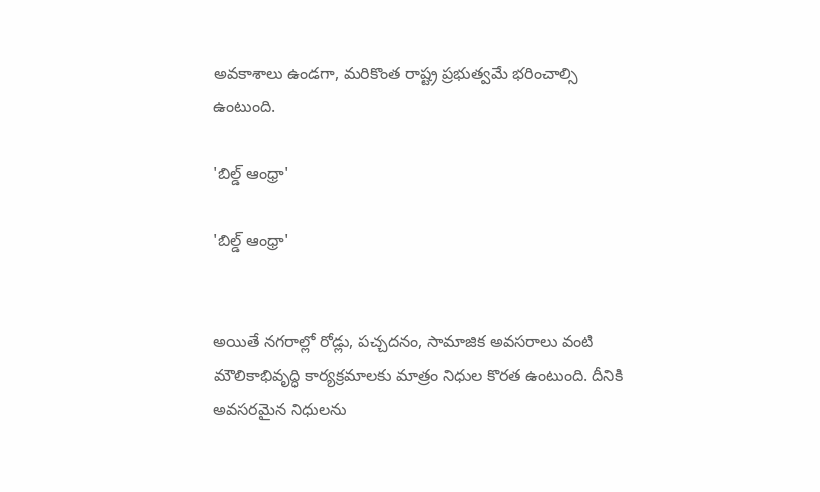అవకాశాలు ఉండగా, మరికొంత రాష్ట్ర ప్రభుత్వమే భరించాల్సి ఉంటుంది.

'బిల్డ్ ఆంధ్రా'

'బిల్డ్ ఆంధ్రా'


అయితే నగరాల్లో రోడ్లు, పచ్చదనం, సామాజిక అవసరాలు వంటి మౌలికాభివృద్ధి కార్యక్రమాలకు మాత్రం నిధుల కొరత ఉంటుంది. దీనికి అవసరమైన నిధులను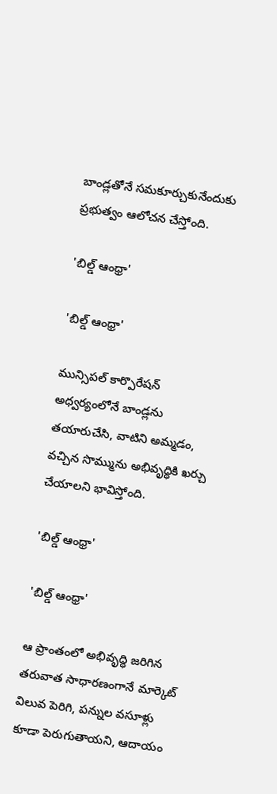బాండ్లతోనే సమకూర్చుకునేందుకు ప్రభుత్వం ఆలోచన చేస్తోంది.

'బిల్డ్ ఆంధ్రా'

'బిల్డ్ ఆంధ్రా'

మున్సిపల్ కార్పొరేషన్ అధ్వర్యంలోనే బాండ్లను తయారుచేసి, వాటిని అమ్మడం, వచ్చిన సొమ్మును అభివృద్ధికి ఖర్చు చేయాలని భావిస్తోంది.

'బిల్డ్ ఆంధ్రా'

'బిల్డ్ ఆంధ్రా'

ఆ ప్రాంతంలో అభివృద్ధి జరిగిన తరువాత సాధారణంగానే మార్కెట్ విలువ పెరిగి, పన్నుల వసూళ్లు కూడా పెరుగుతాయని, ఆదాయం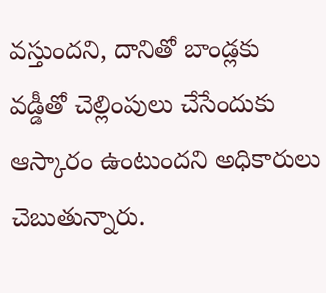వస్తుందని, దానితో బాండ్లకు వడ్డీతో చెల్లింపులు చేసేందుకు ఆస్కారం ఉంటుందని అధికారులు చెబుతున్నారు.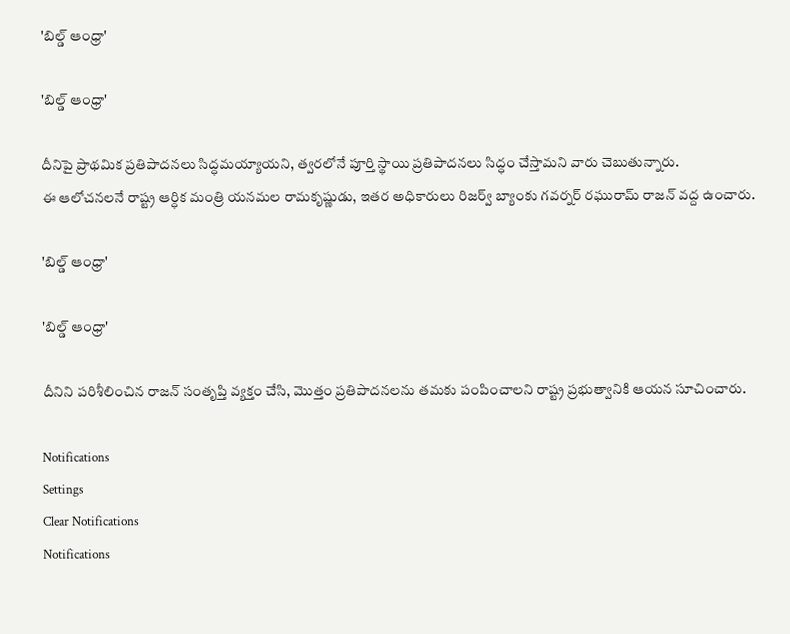'బిల్డ్ ఆంధ్రా'

'బిల్డ్ ఆంధ్రా'

దీనిపై ప్రాథమిక ప్రతిపాదనలు సిద్ధమయ్యాయని, త్వరలోనే పూర్తి స్థాయి ప్రతిపాదనలు సిద్ధం చేస్తామని వారు చెబుతున్నారు.
ఈ ఆలోచనలనే రాష్ట్ర ఆర్ధిక మంత్రి యనమల రామకృష్ణుడు, ఇతర అధికారులు రిజర్వ్ బ్యాంకు గవర్నర్ రఘురామ్ రాజన్ వద్ద ఉంచారు.

'బిల్డ్ ఆంధ్రా'

'బిల్డ్ ఆంధ్రా'

దీనిని పరిశీలించిన రాజన్ సంతృప్తి వ్యక్తం చేసి, మొత్తం ప్రతిపాదనలను తమకు పంపించాలని రాష్ట్ర ప్రభుత్వానికి ఆయన సూచించారు.

Notifications
Settings
Clear Notifications
Notifications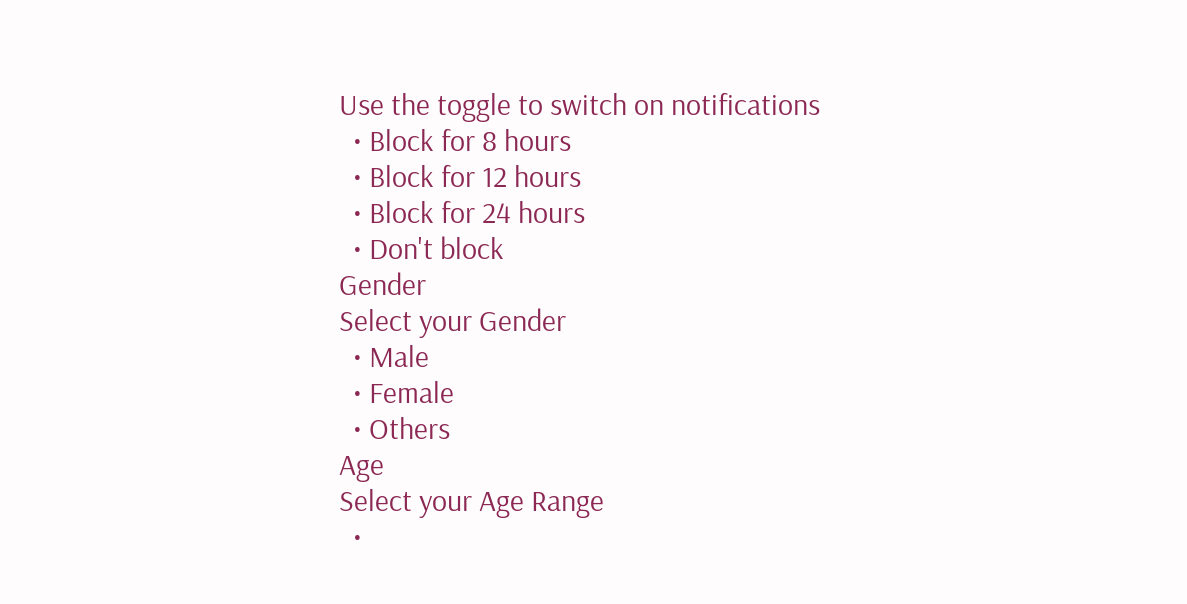Use the toggle to switch on notifications
  • Block for 8 hours
  • Block for 12 hours
  • Block for 24 hours
  • Don't block
Gender
Select your Gender
  • Male
  • Female
  • Others
Age
Select your Age Range
  •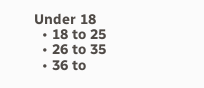Under 18
  • 18 to 25
  • 26 to 35
  • 36 to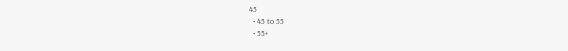45
  • 45 to 55
  • 55+